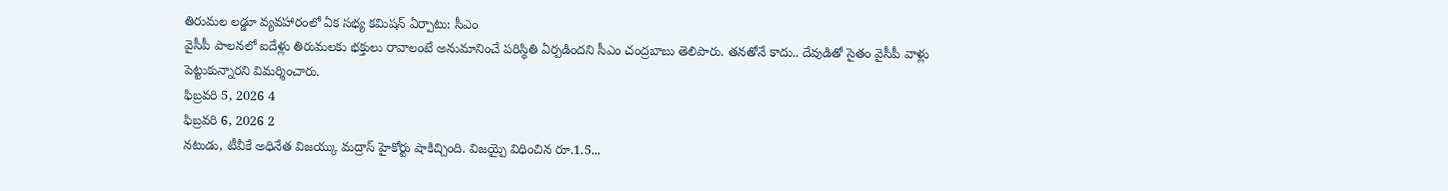తిరుమల లడ్డూ వ్యవహారంలో ఏక సభ్య కమిషన్ ఏర్పాటు: సీఎం
వైసీపీ పాలనలో ఐదేళ్లు తిరుమలకు భక్తులు రావాలంటే అనుమానించే పరిస్థితి ఏర్పడిందని సీఎం చంద్రబాబు తెలిపారు. తనతోనే కాదు.. దేవుడితో సైతం వైసీపీ వాళ్లు పెట్టుకున్నారని విమర్శించారు.
ఫిబ్రవరి 5, 2026 4
ఫిబ్రవరి 6, 2026 2
నటుడు, టీవీకే అధినేత విజయ్కు మద్రాస్ హైకోర్టు షాకిచ్చింది. విజయ్పై విధించిన రూ.1.5...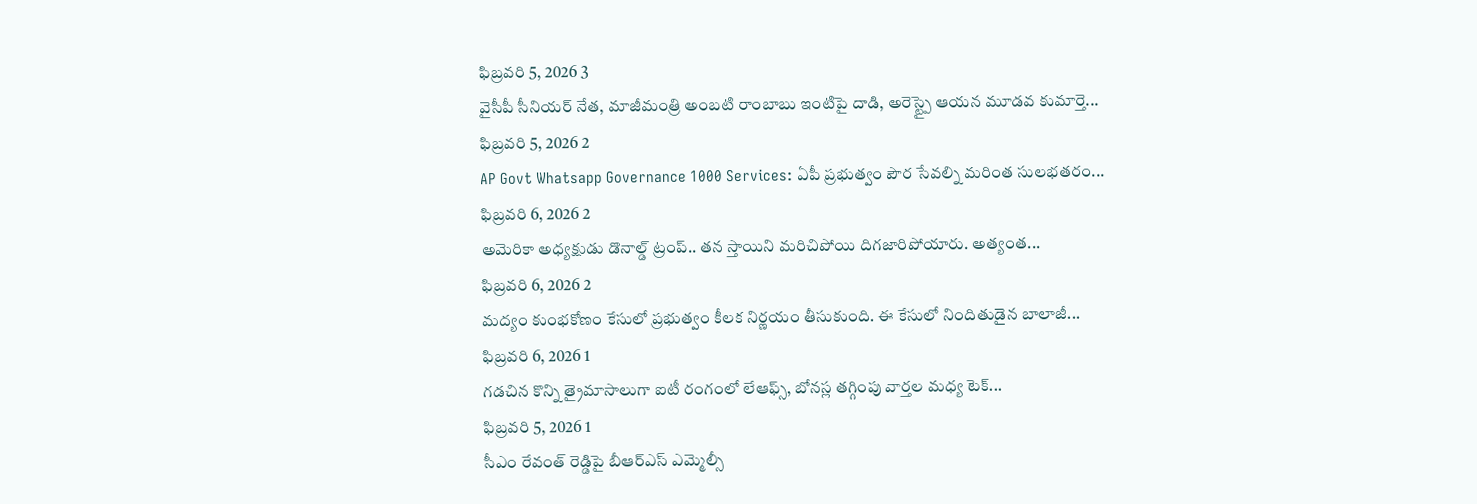ఫిబ్రవరి 5, 2026 3
వైసీపీ సీనియర్ నేత, మాజీమంత్రి అంబటి రాంబాబు ఇంటిపై దాడి, అరెస్ట్పై ఆయన మూడవ కుమార్తె...
ఫిబ్రవరి 5, 2026 2
AP Govt Whatsapp Governance 1000 Services: ఏపీ ప్రభుత్వం పౌర సేవల్ని మరింత సులభతరం...
ఫిబ్రవరి 6, 2026 2
అమెరికా అధ్యక్షుడు డొనాల్డ్ ట్రంప్.. తన స్తాయిని మరిచిపోయి దిగజారిపోయారు. అత్యంత...
ఫిబ్రవరి 6, 2026 2
మద్యం కుంభకోణం కేసులో ప్రభుత్వం కీలక నిర్ణయం తీసుకుంది. ఈ కేసులో నిందితుడైన బాలాజీ...
ఫిబ్రవరి 6, 2026 1
గడచిన కొన్ని త్రైమాసాలుగా ఐటీ రంగంలో లేఆఫ్స్, బోనస్ల తగ్గింపు వార్తల మధ్య టెక్...
ఫిబ్రవరి 5, 2026 1
సీఎం రేవంత్ రెడ్డిపై బీఆర్ఎస్ ఎమ్మెల్సీ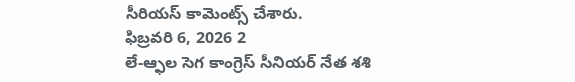సీరియస్ కామెంట్స్ చేశారు.
ఫిబ్రవరి 6, 2026 2
లే-ఆ్ఫల సెగ కాంగ్రెస్ సీనియర్ నేత శశి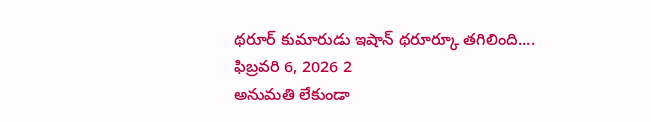థరూర్ కుమారుడు ఇషాన్ థరూర్కూ తగిలింది....
ఫిబ్రవరి 6, 2026 2
అనుమతి లేకుండా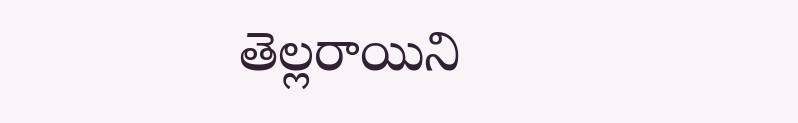తెల్లరాయిని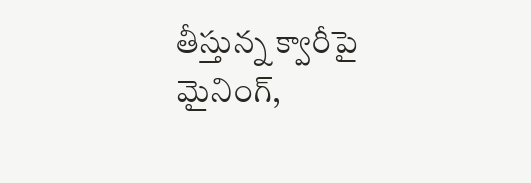తీస్తున్న క్వారీపై మైనింగ్,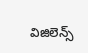విజిలెన్స్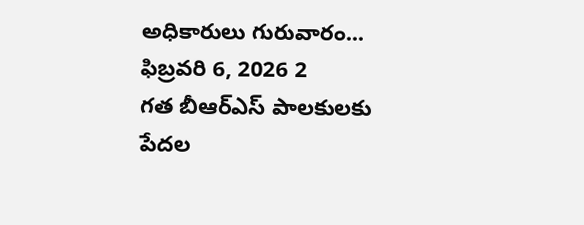అధికారులు గురువారం...
ఫిబ్రవరి 6, 2026 2
గత బీఆర్ఎస్ పాలకులకు పేదల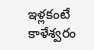ఇళ్లకంటే కాళేశ్వరం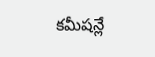కమీషన్లే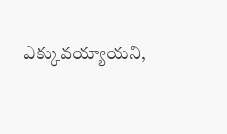ఎక్కువయ్యాయని,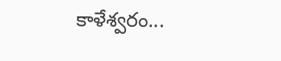కాళేశ్వరం...